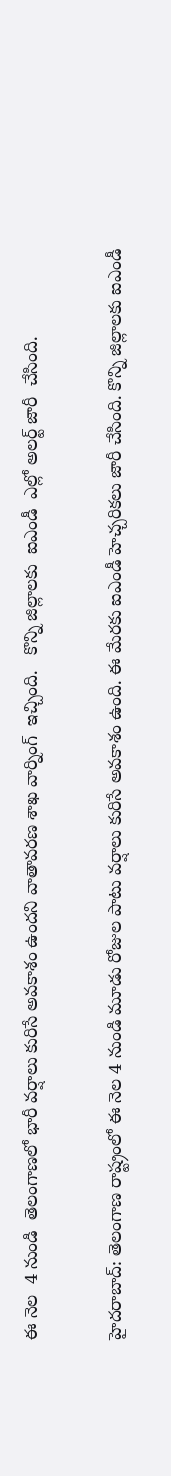ఈ నెల  4 నుండి  తెలంగాణలో భారీ వర్షాలు కురిసే అవకాశం ఉందని వాతావరణ శాఖ వార్నింగ్  ఇచ్చింది.   కొన్ని జిల్లాలకు  ఐఎండీ  ఎల్లో అలర్ట్ జారీ  చేసింది.

హైదరాబాద్: తెలంగాణ రాష్ట్రంలో ఈ నెల 4 నుండి మూడు రోజుల పాటు వర్షాలు కురిసే అవకాశం ఉంది. ఈ మేరకు ఐఎండీ హెచ్చరికలు జారీ చేసింది. కొన్ని జిల్లాలకు ఐఎండీ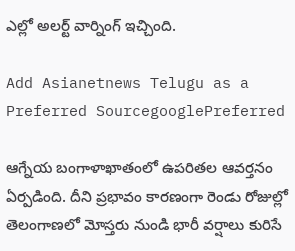ఎల్లో అలర్ట్ వార్నింగ్ ఇచ్చింది.

Add Asianetnews Telugu as a Preferred SourcegooglePreferred

ఆగ్నేయ బంగాళాఖాతంలో ఉపరితల ఆవర్తనం ఏర్పడింది. దీని ప్రభావం కారణంగా రెండు రోజుల్లో తెలంగాణలో మోస్తరు నుండి భారీ వర్షాలు కురిసే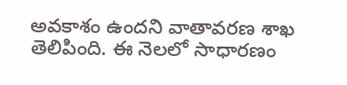అవకాశం ఉందని వాతావరణ శాఖ తెలిపింది. ఈ నెలలో సాధారణం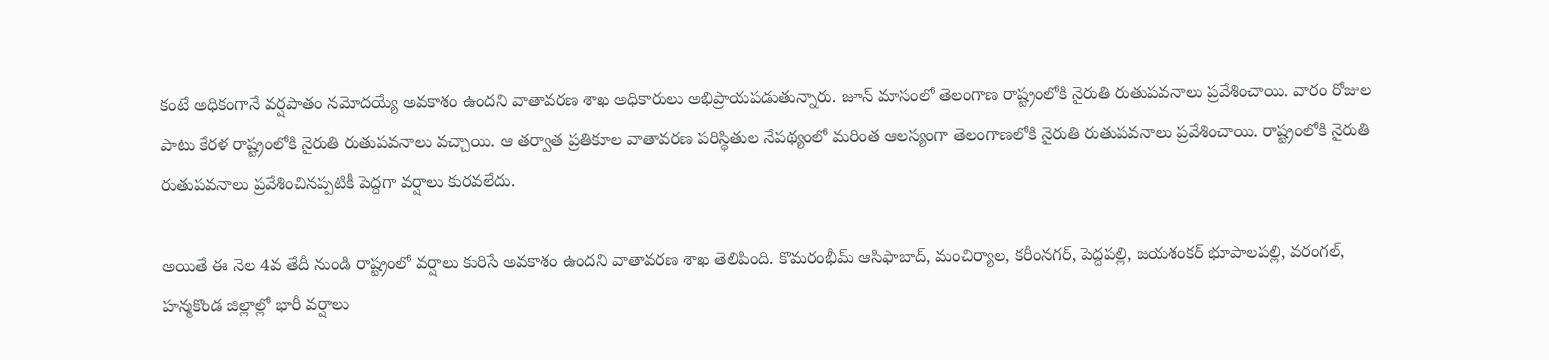కంటే అధికంగానే వర్షపాతం నమోదయ్యే అవకాశం ఉందని వాతావరణ శాఖ అధికారులు అభిప్రాయపడుతున్నారు. జూన్ మాసంలో తెలంగాణ రాష్ట్రంలోకి నైరుతి రుతుపవనాలు ప్రవేశించాయి. వారం రోజుల పాటు కేరళ రాష్ట్రంలోకి నైరుతి రుతుపవనాలు వచ్చాయి. ఆ తర్వాత ప్రతికూల వాతావరణ పరిస్థితుల నేపథ్యంలో మరింత ఆలస్యంగా తెలంగాణలోకి నైరుతి రుతుపవనాలు ప్రవేశించాయి. రాష్ట్రంలోకి నైరుతి రుతుపవనాలు ప్రవేశించినప్పటికీ పెద్దగా వర్షాలు కురవలేదు.

అయితే ఈ నెల 4వ తేదీ నుండి రాష్ట్రంలో వర్షాలు కురిసే అవకాశం ఉందని వాతావరణ శాఖ తెలిపింది. కొమరంభీమ్ ఆసిఫాబాద్, మంచిర్యాల, కరీంనగర్, పెద్దపల్లి, జయశంకర్ భూపాలపల్లి, వరంగల్, హన్మకొండ జిల్లాల్లో భారీ వర్షాలు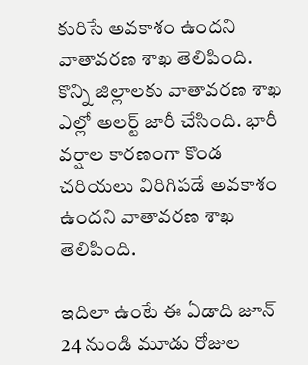కురిసే అవకాశం ఉందని వాతావరణ శాఖ తెలిపింది. కొన్ని జిల్లాలకు వాతావరణ శాఖ ఎల్లో అలర్ట్ జారీ చేసింది. భారీ వర్షాల కారణంగా కొండ చరియలు విరిగిపడే అవకాశం ఉందని వాతావరణ శాఖ తెలిపింది.

ఇదిలా ఉంటే ఈ ఏడాది జూన్ 24 నుండి మూడు రోజుల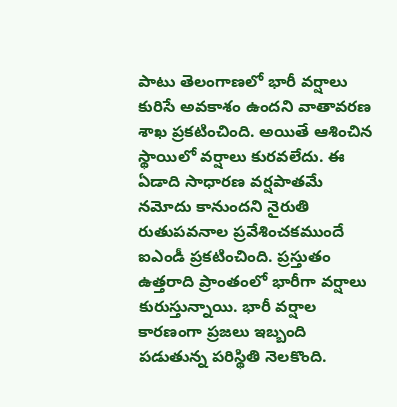పాటు తెలంగాణలో భారీ వర్షాలు కురిసే అవకాశం ఉందని వాతావరణ శాఖ ప్రకటించింది. అయితే ఆశించిన స్థాయిలో వర్షాలు కురవలేదు. ఈ ఏడాది సాధారణ వర్షపాతమే నమోదు కానుందని నైరుతి రుతుపవనాల ప్రవేశించకముందే ఐఎండీ ప్రకటించింది. ప్రస్తుతం ఉత్తరాది ప్రాంతంలో భారీగా వర్షాలు కురుస్తున్నాయి. భారీ వర్షాల కారణంగా ప్రజలు ఇబ్బంది పడుతున్న పరిస్థితి నెలకొంది.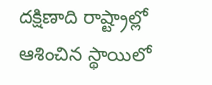దక్షిణాది రాష్ట్రాల్లో ఆశించిన స్థాయిలో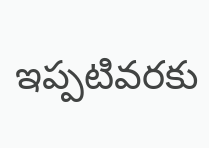ఇప్పటివరకు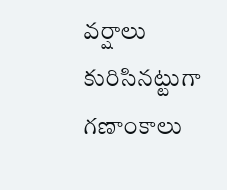వర్షాలు కురిసినట్టుగా గణాంకాలు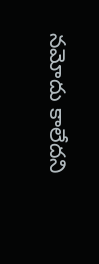నమోదు కాలేదని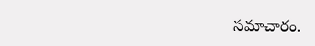సమాచారం.